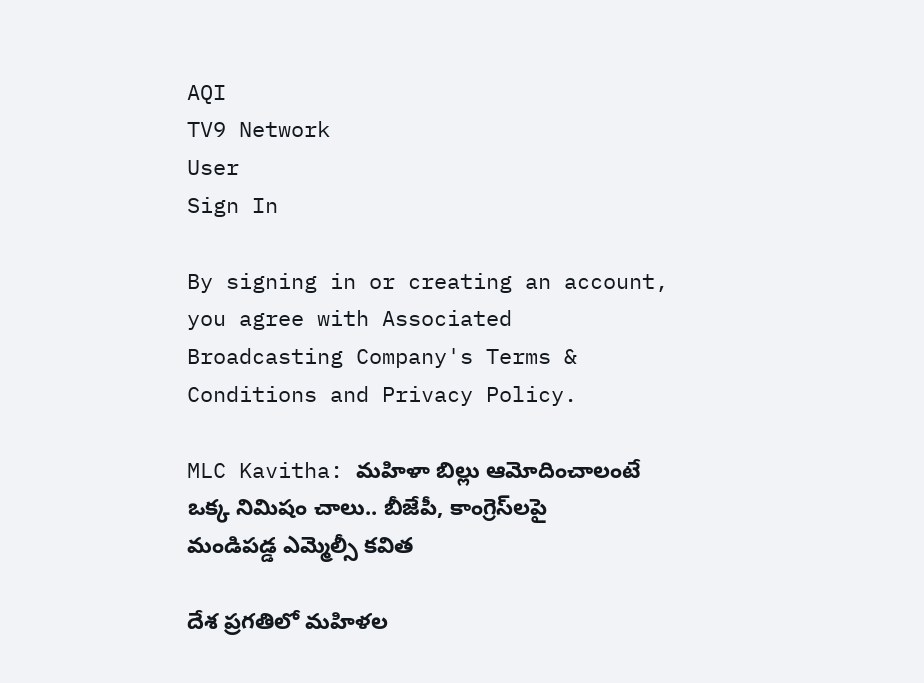AQI
TV9 Network
User
Sign In

By signing in or creating an account, you agree with Associated Broadcasting Company's Terms & Conditions and Privacy Policy.

MLC Kavitha: మ‌హిళా బిల్లు ఆమోదించాలంటే ఒక్క నిమిషం చాలు.. బీజేపీ, కాంగ్రెస్‌లపై మండిపడ్డ ఎమ్మెల్సీ కవిత

దేశ ప్రగతిలో మహిళల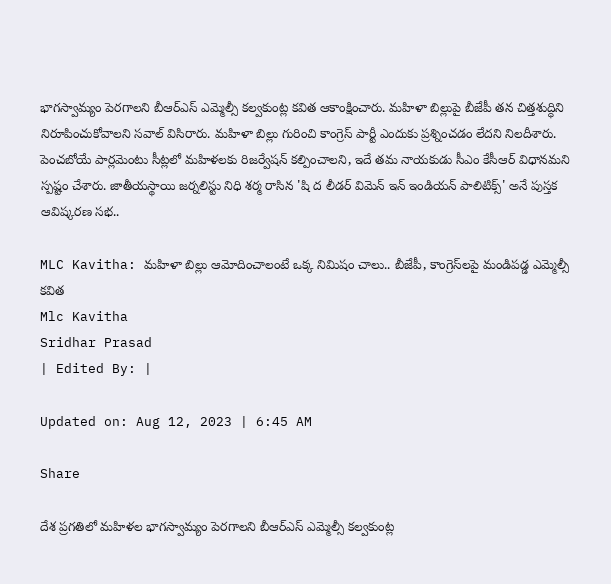భాగస్వామ్యం పెరగాలని బీఆర్ఎస్ ఎమ్మెల్సీ కల్వకుంట్ల కవిత ఆకాంక్షించారు. మహిళా బిల్లుపై బీజేపీ తన చిత్తశుద్ధిని నిరూపించుకోవాలని సవాల్‌ విసిరారు. మహిళా బిల్లు గురించి కాంగ్రెస్ పార్టీ ఎందుకు ప్రశ్నించడం లేదని నిలదీశారు. పెంచబోయే పార్లమెంటు సీట్లలో మహిళలకు రిజర్వేషన్ కల్పించాలని, ఇదే తమ నాయకుడు సీఎం కేసీఆర్ విధానమని స్పష్టం చేశారు. జాతీయస్థాయి జర్నలిస్టు నిధి శర్మ రాసిన 'షి ద లీడర్ విమెన్ ఇన్ ఇండియన్ పాలిటిక్స్' అనే పుస్తక ఆవిష్కరణ సభ..

MLC Kavitha: మ‌హిళా బిల్లు ఆమోదించాలంటే ఒక్క నిమిషం చాలు.. బీజేపీ, కాంగ్రెస్‌లపై మండిపడ్డ ఎమ్మెల్సీ కవిత
Mlc Kavitha
Sridhar Prasad
| Edited By: |

Updated on: Aug 12, 2023 | 6:45 AM

Share

దేశ ప్రగతిలో మహిళల భాగస్వామ్యం పెరగాలని బీఆర్ఎస్ ఎమ్మెల్సీ కల్వకుంట్ల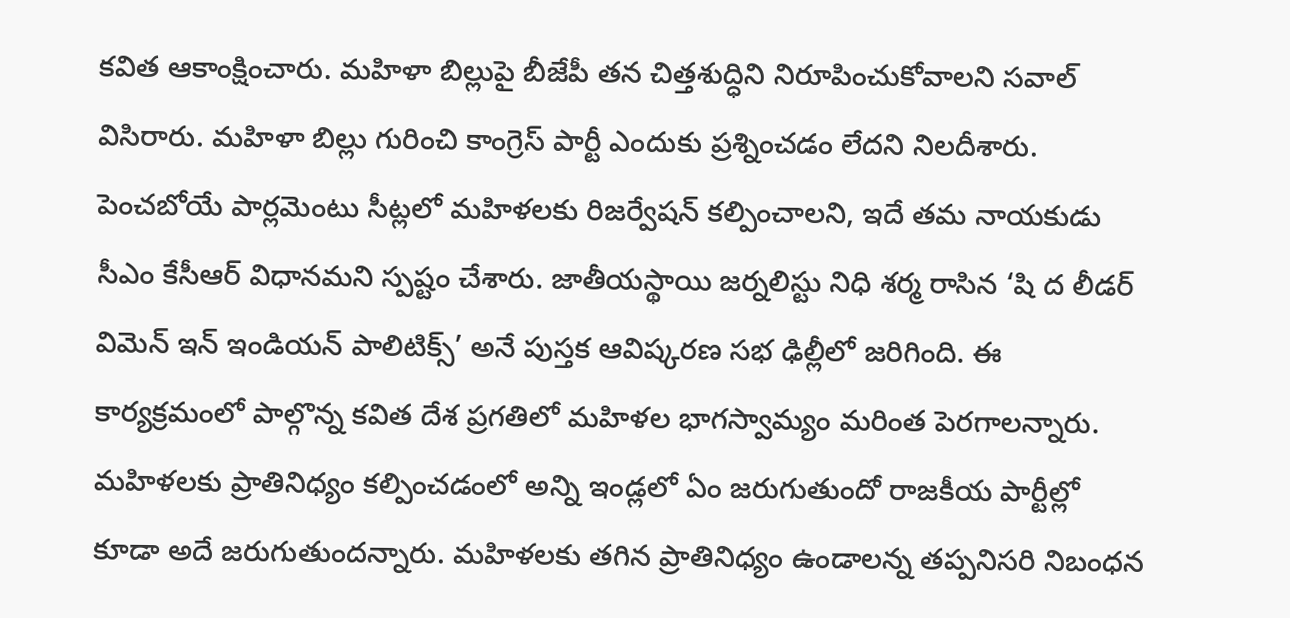కవిత ఆకాంక్షించారు. మహిళా బిల్లుపై బీజేపీ తన చిత్తశుద్ధిని నిరూపించుకోవాలని సవాల్‌ విసిరారు. మహిళా బిల్లు గురించి కాంగ్రెస్ పార్టీ ఎందుకు ప్రశ్నించడం లేదని నిలదీశారు. పెంచబోయే పార్లమెంటు సీట్లలో మహిళలకు రిజర్వేషన్ కల్పించాలని, ఇదే తమ నాయకుడు సీఎం కేసీఆర్ విధానమని స్పష్టం చేశారు. జాతీయస్థాయి జర్నలిస్టు నిధి శర్మ రాసిన ‘షి ద లీడర్ విమెన్ ఇన్ ఇండియన్ పాలిటిక్స్’ అనే పుస్తక ఆవిష్కరణ సభ ఢిల్లీలో జరిగింది. ఈ కార్యక్రమంలో పాల్గొన్న కవిత దేశ ప్రగతిలో మహిళల భాగస్వామ్యం మరింత పెరగాలన్నారు. మహిళలకు ప్రాతినిధ్యం కల్పించడంలో అన్ని ఇండ్లలో ఏం జరుగుతుందో రాజకీయ పార్టీల్లో కూడా అదే జరుగుతుందన్నారు. మహిళలకు తగిన ప్రాతినిధ్యం ఉండాలన్న తప్పనిసరి నిబంధన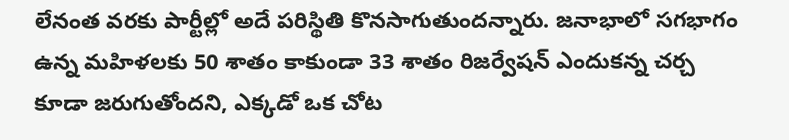లేనంత వరకు పార్టీల్లో అదే పరిస్థితి కొనసాగుతుందన్నారు. జనాభాలో సగభాగం ఉన్న మహిళలకు 50 శాతం కాకుండా 33 శాతం రిజర్వేషన్ ఎందుకన్న చర్చ కూడా జరుగుతోందని, ఎక్కడో ఒక చోట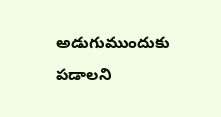అడుగుముందుకు పడాలని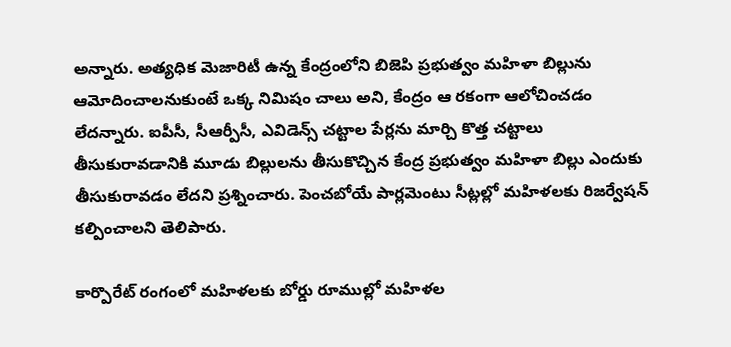అన్నారు. అత్యధిక మెజారిటీ ఉన్న కేంద్రంలోని బిజెపి ప్రభుత్వం మహిళా బిల్లును ఆమోదించాలనుకుంటే ఒక్క నిమిషం చాలు అని, కేంద్రం ఆ రకంగా ఆలోచించడం లేదన్నారు. ఐపీసీ, సీఆర్పీసీ, ఎవిడెన్స్ చట్టాల పేర్లను మార్చి కొత్త చట్టాలు తీసుకురావడానికి మూడు బిల్లులను తీసుకొచ్చిన కేంద్ర ప్రభుత్వం మహిళా బిల్లు ఎందుకు తీసుకురావడం లేదని ప్రశ్నించారు. పెంచబోయే పార్లమెంటు సీట్లల్లో మహిళలకు రిజర్వేషన్ కల్పించాలని తెలిపారు.

కార్పొరేట్ రంగంలో మహిళలకు బోర్డు రూముల్లో మహిళల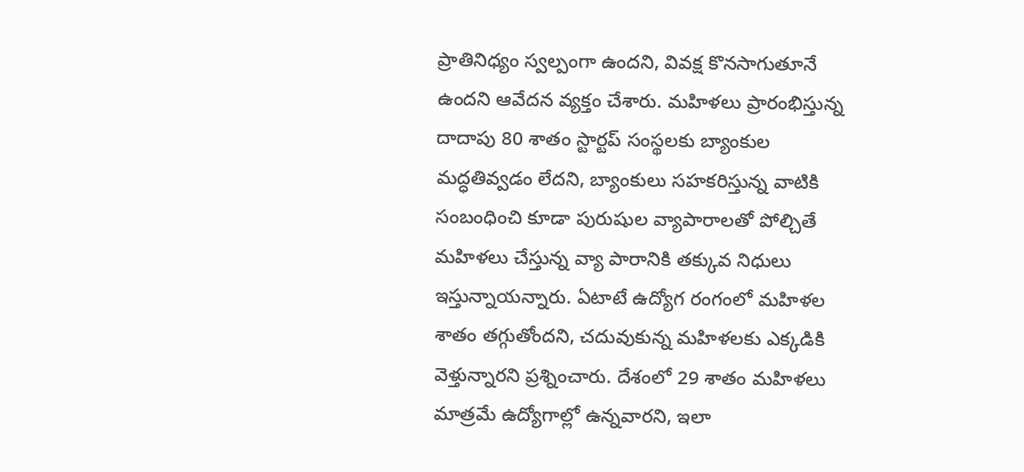ప్రాతినిధ్యం స్వల్పంగా ఉందని, వివక్ష కొనసాగుతూనే ఉందని ఆవేదన వ్యక్తం చేశారు. మహిళలు ప్రారంభిస్తున్న దాదాపు 80 శాతం స్టార్టప్ సంస్థలకు బ్యాంకుల మద్ధతివ్వడం లేదని, బ్యాంకులు సహకరిస్తున్న వాటికి సంబంధించి కూడా పురుషుల వ్యాపారాలతో పోల్చితే మహిళలు చేస్తున్న వ్యా పారానికి తక్కువ నిధులు ఇస్తున్నాయన్నారు. ఏటాటే ఉద్యోగ రంగంలో మహిళల శాతం తగ్గుతోందని, చదువుకున్న మహిళలకు ఎక్కడికి వెళ్తున్నారని ప్రశ్నించారు. దేశంలో 29 శాతం మహిళలు మాత్రమే ఉద్యోగాల్లో ఉన్నవారని, ఇలా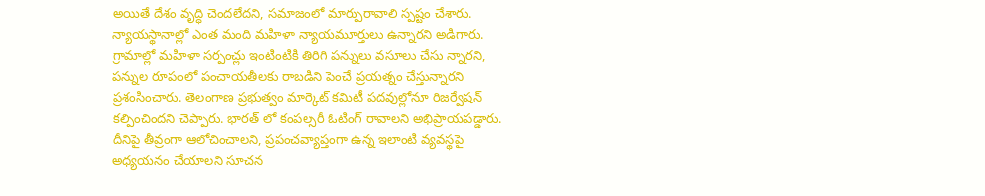అయితే దేశం వృద్ధి చెందలేదని, సమాజంలో మార్పురావాలి స్పష్టం చేశారు. న్యాయస్థానాల్లో ఎంత మంది మహిళా న్యాయమూర్తులు ఉన్నారని అడిగారు. గ్రామాల్లో మహిళా సర్పంచ్లు ఇంటింటికి తిరిగి పన్నులు వసూలు చేసు న్నారని, పన్నుల రూపంలో పంచాయతీలకు రాబడిని పెంచే ప్రయత్నం చేస్తున్నారని ప్రశంసించారు. తెలంగాణ ప్రభుత్వం మార్కెట్ కమిటీ పదవుల్లోనూ రిజర్వేషన్ కల్పించిందని చెప్పారు. భారత్ లో కంపల్సరీ ఓటింగ్ రావాలని అభిప్రాయపడ్డారు. దీనిపై తీవ్రంగా ఆలోచించాలని, ప్రపంచవ్యాప్తంగా ఉన్న ఇలాంటి వ్యవస్థపై అధ్యయనం చేయాలని సూచన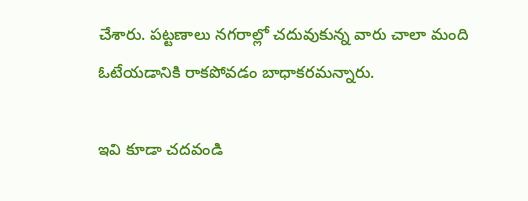చేశారు. పట్టణాలు నగరాల్లో చదువుకున్న వారు చాలా మంది ఓటేయడానికి రాకపోవడం బాధాకరమన్నారు.

ఇవి కూడా చదవండి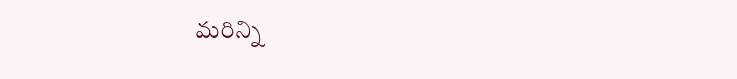మరిన్ని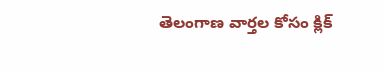తెలంగాణ వార్తల కోసం క్లిక్‌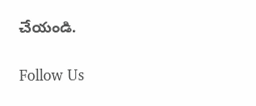చేయండి.

Follow Us